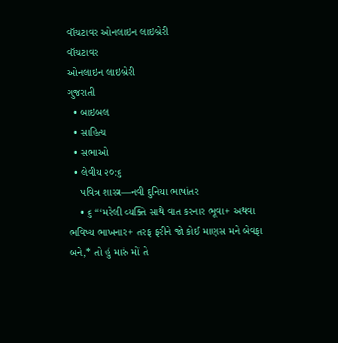વૉચટાવર ઓનલાઇન લાઇબ્રેરી
વૉચટાવર
ઓનલાઇન લાઇબ્રેરી
ગુજરાતી
  • બાઇબલ
  • સાહિત્ય
  • સભાઓ
  • લેવીય ૨૦:૬
    પવિત્ર શાસ્ત્ર—નવી દુનિયા ભાષાંતર
    • ૬ “‘મરેલી વ્યક્તિ સાથે વાત કરનાર ભૂવા+ અથવા ભવિષ્ય ભાખનાર+ તરફ ફરીને જો કોઈ માણસ મને બેવફા બને,* તો હું મારું મોં તે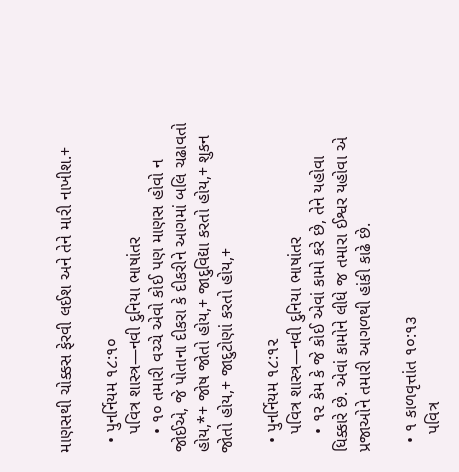માણસથી ચોક્કસ ફેરવી લઈશ અને તેને મારી નાખીશ.+

  • પુનર્નિયમ ૧૮:૧૦
    પવિત્ર શાસ્ત્ર—નવી દુનિયા ભાષાંતર
    • ૧૦ તમારી વચ્ચે એવો કોઈ પણ માણસ હોવો ન જોઈએ, જે પોતાના દીકરા કે દીકરીને આગમાં બલિ ચઢાવતો હોય,*+ જોષ જોતો હોય,+ જાદુવિદ્યા કરતો હોય,+ શુકન જોતો હોય,+ જાદુટોણાં કરતો હોય,+

  • પુનર્નિયમ ૧૮:૧૨
    પવિત્ર શાસ્ત્ર—નવી દુનિયા ભાષાંતર
    • ૧૨ કેમ કે જે કોઈ એવાં કામો કરે છે, તેને યહોવા ધિક્કારે છે. એવાં કામોને લીધે જ તમારા ઈશ્વર યહોવા એ પ્રજાઓને તમારી આગળથી હાંકી કાઢે છે.

  • ૧ કાળવૃત્તાંત ૧૦:૧૩
    પવિત્ર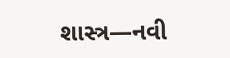શાસ્ત્ર—નવી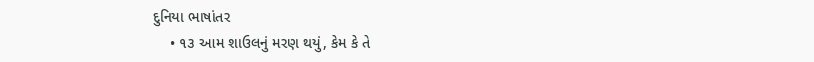દુનિયા ભાષાંતર
    • ૧૩ આમ શાઉલનું મરણ થયું, કેમ કે તે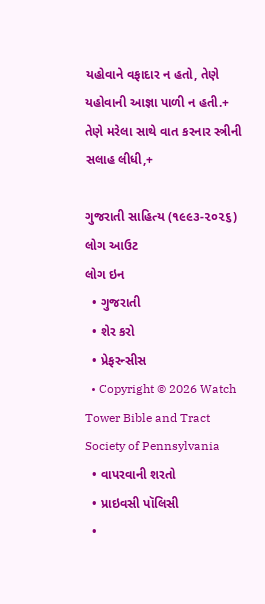યહોવાને વફાદાર ન હતો, તેણે યહોવાની આજ્ઞા પાળી ન હતી.+ તેણે મરેલા સાથે વાત કરનાર સ્ત્રીની સલાહ લીધી,+

ગુજરાતી સાહિત્ય (૧૯૯૩-૨૦૨૬)
લોગ આઉટ
લોગ ઇન
  • ગુજરાતી
  • શેર કરો
  • પ્રેફરન્સીસ
  • Copyright © 2026 Watch Tower Bible and Tract Society of Pennsylvania
  • વાપરવાની શરતો
  • પ્રાઇવસી પૉલિસી
  •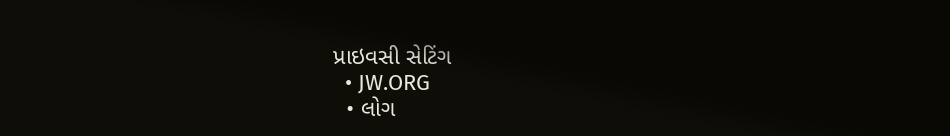પ્રાઇવસી સેટિંગ
  • JW.ORG
  • લોગ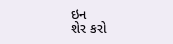ઇન
શેર કરો